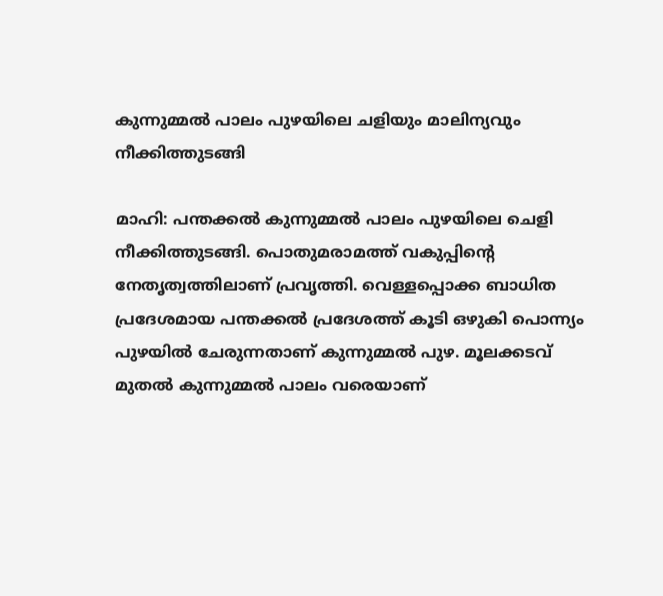കുന്നുമ്മൽ പാലം പുഴയിലെ ചളിയും മാലിന്യവും നീക്കിത്തുടങ്ങി

മാഹി: പന്തക്കൽ കുന്നുമ്മൽ പാലം പുഴയിലെ ചെളി നീക്കിത്തുടങ്ങി. പൊതുമരാമത്ത് വകുപ്പിന്റെ നേതൃത്വത്തിലാണ് പ്രവൃത്തി. വെള്ളപ്പൊക്ക ബാധിത പ്രദേശമായ പന്തക്കൽ പ്രദേശത്ത് കൂടി ഒഴുകി പൊന്ന്യം പുഴയിൽ ചേരുന്നതാണ് കുന്നുമ്മൽ പുഴ. മൂലക്കടവ് മുതൽ കുന്നുമ്മൽ പാലം വരെയാണ്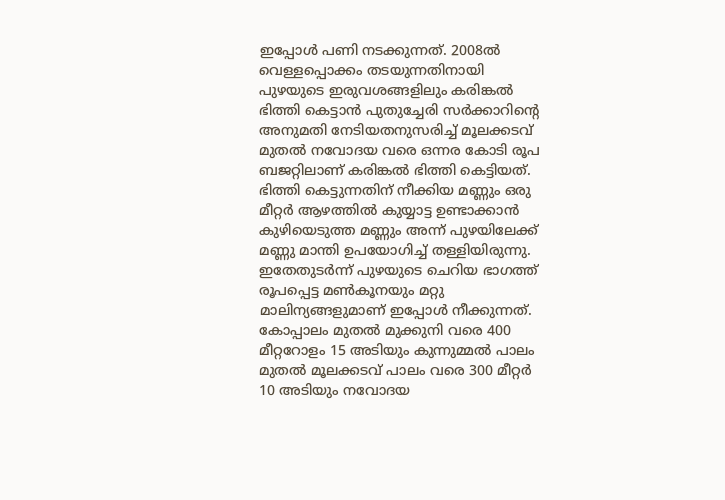ഇപ്പോൾ പണി നടക്കുന്നത്. 2008ൽ വെള്ളപ്പൊക്കം തടയുന്നതിനായി പുഴയുടെ ഇരുവശങ്ങളിലും കരിങ്കൽ ഭിത്തി കെട്ടാൻ പുതുച്ചേരി സർക്കാറിന്റെ അനുമതി നേടിയതനുസരിച്ച് മൂലക്കടവ് മുതൽ നവോദയ വരെ ഒന്നര കോടി രൂപ ബജറ്റിലാണ് കരിങ്കൽ ഭിത്തി കെട്ടിയത്. ഭിത്തി കെട്ടുന്നതിന് നീക്കിയ മണ്ണും ഒരു മീറ്റർ ആഴത്തിൽ കുയ്യാട്ട ഉണ്ടാക്കാൻ കുഴിയെടുത്ത മണ്ണും അന്ന് പുഴയിലേക്ക് മണ്ണു മാന്തി ഉപയോഗിച്ച് തള്ളിയിരുന്നു. ഇതേതുടർന്ന് പുഴയുടെ ചെറിയ ഭാഗത്ത് രൂപപ്പെട്ട മൺകൂനയും മറ്റു മാലിന്യങ്ങളുമാണ് ഇപ്പോൾ നീക്കുന്നത്. കോപ്പാലം മുതൽ മുക്കുനി വരെ 400 മീറ്ററോളം 15 അടിയും കുന്നുമ്മൽ പാലം മുതൽ മൂലക്കടവ് പാലം വരെ 300 മീറ്റർ 10 അടിയും നവോദയ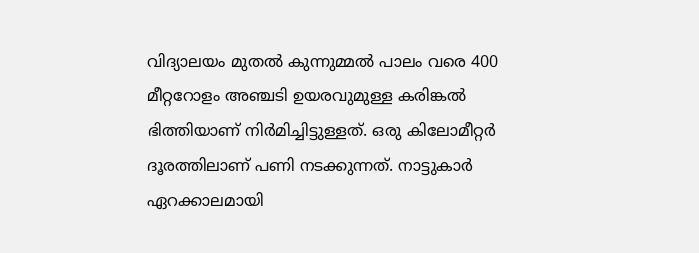വിദ്യാലയം മുതൽ കുന്നുമ്മൽ പാലം വരെ 400 മീറ്ററോളം അഞ്ചടി ഉയരവുമുള്ള കരിങ്കൽ ഭിത്തിയാണ് നിർമിച്ചിട്ടുള്ളത്. ഒരു കിലോമീറ്റർ ദൂരത്തിലാണ് പണി നടക്കുന്നത്. നാട്ടുകാർ ഏറക്കാലമായി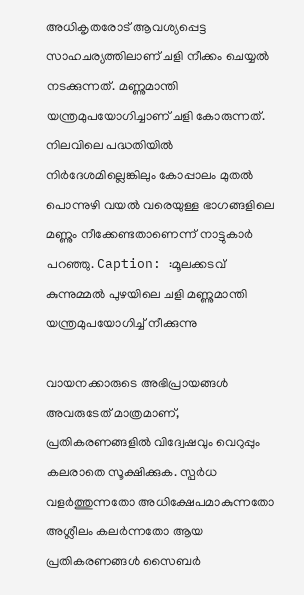അധികൃതരോട് ആവശ്യപ്പെട്ട സാഹചര്യത്തിലാണ് ചളി നീക്കം ചെയ്യൽ നടക്കുന്നത്. മണ്ണുമാന്തി യന്ത്രമുപയോഗിച്ചാണ് ചളി കോരുന്നത്. നിലവിലെ പദ്ധതിയിൽ നിർദേശമില്ലെങ്കിലും കോപ്പാലം മുതൽ പൊന്നുഴി വയൽ വരെയുള്ള ഭാഗങ്ങളിലെ മണ്ണും നീക്കേണ്ടതാണെന്ന് നാട്ടുകാർ പറഞ്ഞു. Caption: :മൂലക്കടവ് കുന്നുമ്മൽ പുഴയിലെ ചളി മണ്ണുമാന്തി യന്ത്രമുപയോഗിച്ച് നീക്കുന്നു

വായനക്കാരുടെ അഭിപ്രായങ്ങള്‍ അവരുടേത് മാത്രമാണ്, പ്രതികരണങ്ങളിൽ വിദ്വേഷവും വെറുപ്പും കലരാതെ സൂക്ഷിക്കുക. സ്പർധ വളർത്തുന്നതോ അധിക്ഷേപമാകുന്നതോ അശ്ലീലം കലർന്നതോ ആയ പ്രതികരണങ്ങൾ സൈബർ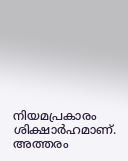നിയമപ്രകാരം ശിക്ഷാർഹമാണ്. അത്തരം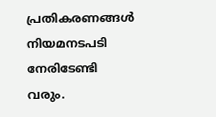പ്രതികരണങ്ങൾ നിയമനടപടി നേരിടേണ്ടി വരും.